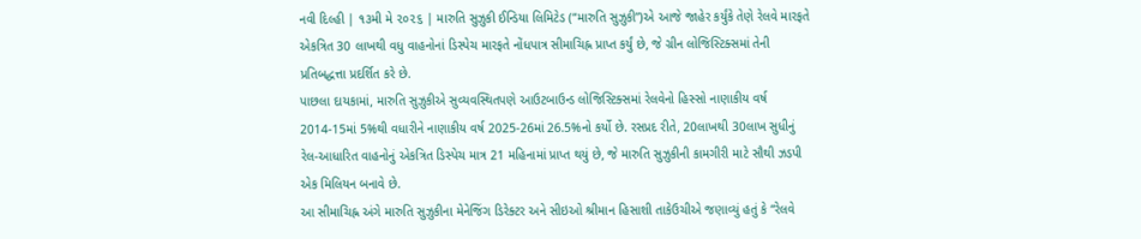નવી દિલ્હી | ૧૩મી મે ૨૦૨૬ | મારુતિ સુઝુકી ઈન્ડિયા લિમિટેડ (“મારુતિ સુઝુકી”)એ આજે જાહેર કર્યુંકે તેણે રેલવે મારફતે એકત્રિત 30 લાખથી વધુ વાહનોનાં ડિસ્પેચ મારફતે નોંધપાત્ર સીમાચિહ્ન પ્રાપ્ત કર્યું છે, જે ગ્રીન લોજિસ્ટિક્સમાં તેની પ્રતિબદ્ધત્તા પ્રદર્શિત કરે છે.
પાછલા દાયકામાં, મારુતિ સુઝુકીએ સુવ્યવસ્થિતપણે આઉટબાઉન્ડ લોજિસ્ટિક્સમાં રેલવેનો હિસ્સો નાણાકીય વર્ષ 2014-15માં 5%થી વધારીને નાણાકીય વર્ષ 2025-26માં 26.5%નો કર્યો છે. રસપ્રદ રીતે, 20લાખથી 30લાખ સુધીનું રેલ-આધારિત વાહનોનું એકત્રિત ડિસ્પેચ માત્ર 21 મહિનામાં પ્રાપ્ત થયું છે, જે મારુતિ સુઝુકીની કામગીરી માટે સૌથી ઝડપી એક મિલિયન બનાવે છે.
આ સીમાચિહ્ન અંગે મારુતિ સુઝુકીના મેનેજિંગ ડિરેક્ટર અને સીઇઓ શ્રીમાન હિસાશી તાકેઉચીએ જણાવ્યું હતું કે “રેલવે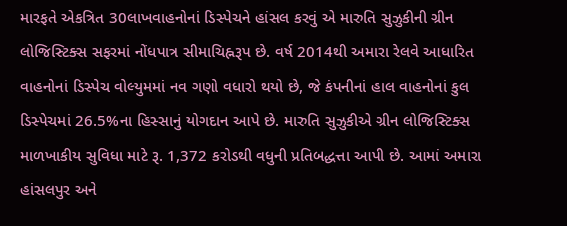મારફતે એકત્રિત 30લાખવાહનોનાં ડિસ્પેચને હાંસલ કરવું એ મારુતિ સુઝુકીની ગ્રીન લોજિસ્ટિક્સ સફરમાં નોંધપાત્ર સીમાચિહ્નરૂપ છે. વર્ષ 2014થી અમારા રેલવે આધારિત વાહનોનાં ડિસ્પેચ વોલ્યુમમાં નવ ગણો વધારો થયો છે, જે કંપનીનાં હાલ વાહનોનાં કુલ ડિસ્પેચમાં 26.5%ના હિસ્સાનું યોગદાન આપે છે. મારુતિ સુઝુકીએ ગ્રીન લોજિસ્ટિક્સ માળખાકીય સુવિધા માટે રૂ. 1,372 કરોડથી વધુની પ્રતિબદ્ધત્તા આપી છે. આમાં અમારા હાંસલપુર અને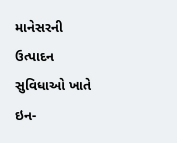માનેસરની ઉત્પાદન સુવિધાઓ ખાતે ઇન-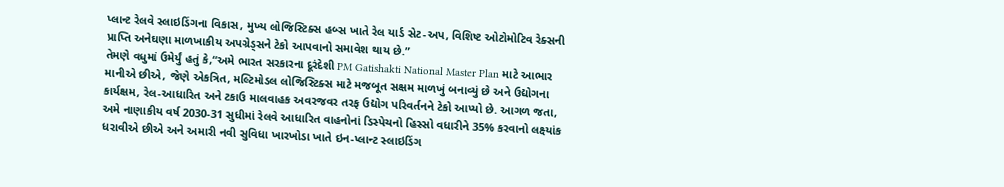પ્લાન્ટ રેલવે સ્લાઇડિંગના વિકાસ, મુખ્ય લોજિસ્ટિક્સ હબ્સ ખાતે રેલ યાર્ડ સેટ-અપ, વિશિષ્ટ ઓટોમોટિવ રેક્સની પ્રાપ્તિ અનેઘણા માળખાકીય અપગ્રેડ્સને ટેકો આપવાનો સમાવેશ થાય છે.”
તેમણે વધુમાં ઉમેર્યું હતું કે,“અમે ભારત સરકારના દૂરંદેશી PM Gatishakti National Master Plan માટે આભાર માનીએ છીએ, જેણે એકત્રિત, મલ્ટિમોડલ લોજિસ્ટિક્સ માટે મજબૂત સક્ષમ માળખું બનાવ્યું છે અને ઉદ્યોગના કાર્યક્ષમ, રેલ-આધારિત અને ટકાઉ માલવાહક અવરજવર તરફ ઉદ્યોગ પરિવર્તનને ટેકો આપ્યો છે. આગળ જતા, અમે નાણાકીય વર્ષ 2030-31 સુધીમાં રેલવે આધારિત વાહનોનાં ડિસ્પેચનો હિસ્સો વધારીને 35% કરવાનો લક્ષ્યાંક ધરાવીએ છીએ અને અમારી નવી સુવિધા ખારખોડા ખાતે ઇન-પ્લાન્ટ સ્લાઇડિંગ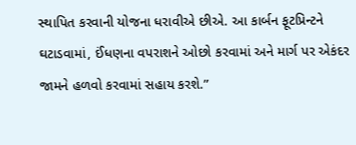સ્થાપિત કરવાની યોજના ધરાવીએ છીએ. આ કાર્બન ફૂટપ્રિન્ટને ઘટાડવામાં, ઈંધણના વપરાશને ઓછો કરવામાં અને માર્ગ પર એકંદર જામને હળવો કરવામાં સહાય કરશે.”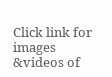Click link for images &videos of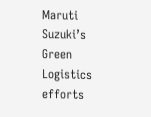Maruti Suzuki’s Green Logistics efforts